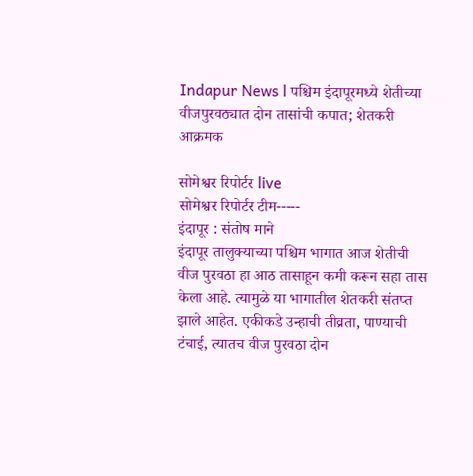Indapur News l पश्चिम इंदापूरमध्ये शेतीच्या वीजपुरवठ्यात दोन तासांची कपात; शेतकरी आक्रमक

सोमेश्वर रिपोर्टर live
सोमेश्वर रिपोर्टर टीम-----
इंदापूर : संतोष माने
इंदापूर तालुक्याच्या पश्चिम भागात आज शेतीची वीज पुरवठा हा आठ तासाहून कमी करून सहा तास केला आहे. त्यामुळे या भागातील शेतकरी संतप्त झाले आहेत. एकीकडे उन्हाची तीव्रता, पाण्याची टंचाई, त्यातच वीज पुरवठा दोन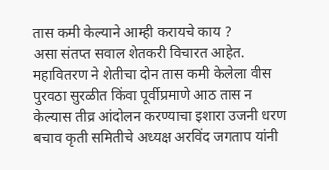तास कमी केल्याने आम्ही करायचे काय ?
असा संतप्त सवाल शेतकरी विचारत आहेत. महावितरण ने शेतीचा दोन तास कमी केलेला वीस पुरवठा सुरळीत किंवा पूर्वीप्रमाणे आठ तास न केल्यास तीव्र आंदोलन करण्याचा इशारा उजनी धरण बचाव कृती समितीचे अध्यक्ष अरविंद जगताप यांनी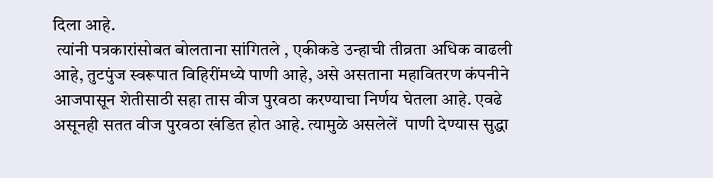दिला आहे.
 त्यांनी पत्रकारांसोबत बोलताना सांगितले , एकीकडे उन्हाची तीव्रता अधिक वाढली आहे, तुटपुंज स्वरूपात विहिरींमध्ये पाणी आहे, असे असताना महावितरण कंपनीने आजपासून शेतीसाठी सहा तास वीज पुरवठा करण्याचा निर्णय घेतला आहे. एवढे असूनही सतत वीज पुरवठा खंडित होत आहे. त्यामुळे असलेलें ‌ पाणी देण्यास सुद्धा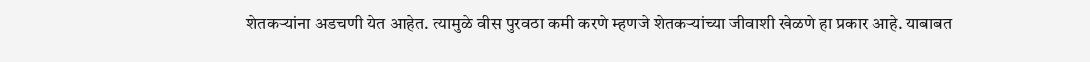शेतकऱ्यांना अडचणी येत आहेत. त्यामुळे वीस पुरवठा कमी करणे म्हणजे शेतकऱ्यांच्या जीवाशी खेळणे हा प्रकार आहे. याबाबत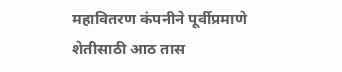महावितरण कंपनीने पूर्वीप्रमाणे शेतीसाठी आठ तास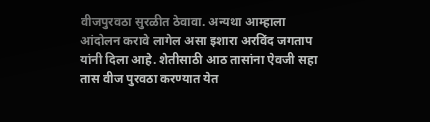वीजपुरवठा सुरळीत ठेवावा. अन्यथा आम्हाला आंदोलन करावे लागेल असा इशारा अरविंद जगताप यांनी दिला आहे. शेतीसाठी आठ तासांना ऐवजी सहा तास वीज पुरवठा करण्यात येत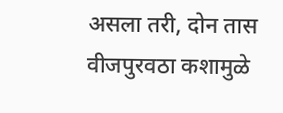असला तरी, दोन तास वीजपुरवठा कशामुळे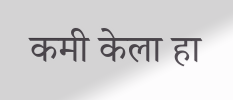कमी केला हा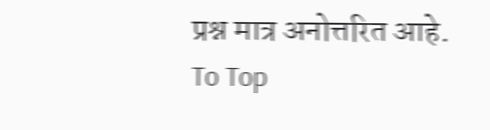प्रश्न मात्र अनोत्तरित आहे.
To Top